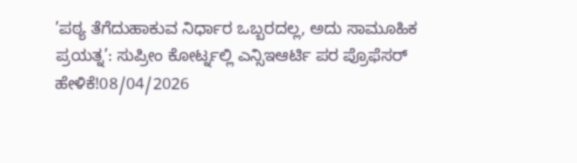’ಪಠ್ಯ ತೆಗೆದುಹಾಕುವ ನಿರ್ಧಾರ ಒಬ್ಬರದಲ್ಲ, ಅದು ಸಾಮೂಹಿಕ ಪ್ರಯತ್ನ’: ಸುಪ್ರೀಂ ಕೋರ್ಟ್ನಲ್ಲಿ ಎನ್ಸಿಇಆರ್ಟಿ ಪರ ಪ್ರೊಫೆಸರ್ ಹೇಳಿಕೆ!08/04/2026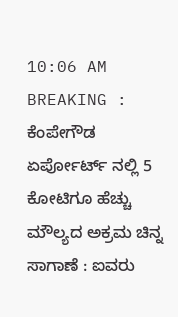10:06 AM
BREAKING : ಕೆಂಪೇಗೌಡ ಏರ್ಪೋರ್ಟ್ ನಲ್ಲಿ 5 ಕೋಟಿಗೂ ಹೆಚ್ಚು ಮೌಲ್ಯದ ಅಕ್ರಮ ಚಿನ್ನ ಸಾಗಾಣೆ : ಐವರು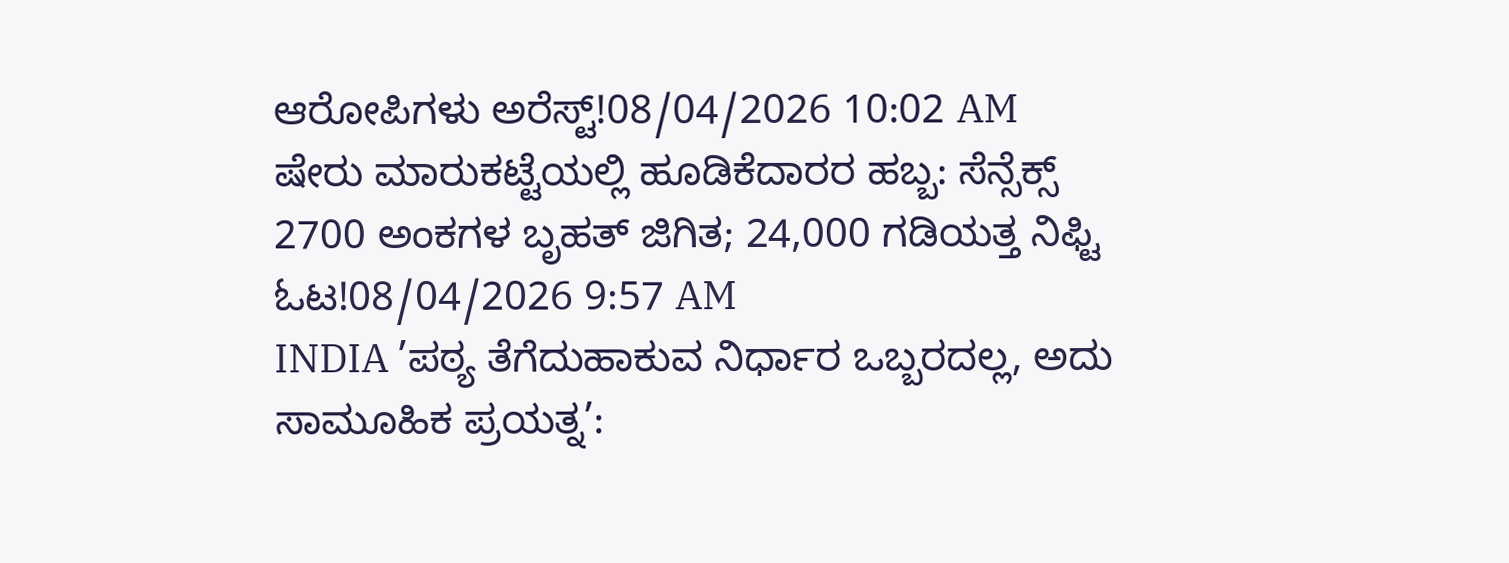ಆರೋಪಿಗಳು ಅರೆಸ್ಟ್!08/04/2026 10:02 AM
ಷೇರು ಮಾರುಕಟ್ಟೆಯಲ್ಲಿ ಹೂಡಿಕೆದಾರರ ಹಬ್ಬ: ಸೆನ್ಸೆಕ್ಸ್ 2700 ಅಂಕಗಳ ಬೃಹತ್ ಜಿಗಿತ; 24,000 ಗಡಿಯತ್ತ ನಿಫ್ಟಿ ಓಟ!08/04/2026 9:57 AM
INDIA ’ಪಠ್ಯ ತೆಗೆದುಹಾಕುವ ನಿರ್ಧಾರ ಒಬ್ಬರದಲ್ಲ, ಅದು ಸಾಮೂಹಿಕ ಪ್ರಯತ್ನ’: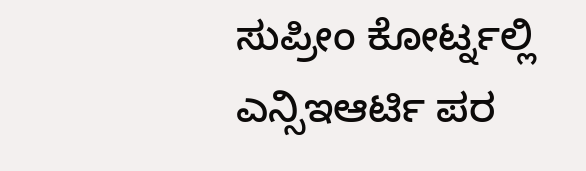ಸುಪ್ರೀಂ ಕೋರ್ಟ್ನಲ್ಲಿ ಎನ್ಸಿಇಆರ್ಟಿ ಪರ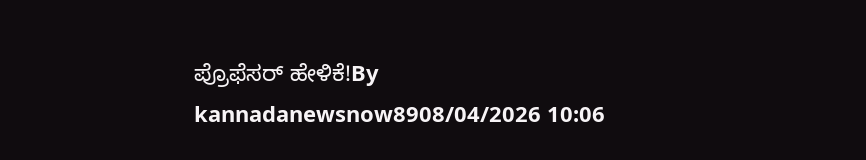ಪ್ರೊಫೆಸರ್ ಹೇಳಿಕೆ!By kannadanewsnow8908/04/2026 10:06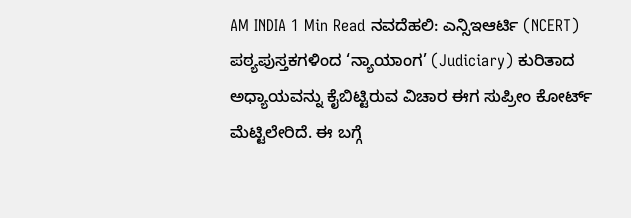AM INDIA 1 Min Read ನವದೆಹಲಿ: ಎನ್ಸಿಇಆರ್ಟಿ (NCERT) ಪಠ್ಯಪುಸ್ತಕಗಳಿಂದ ‘ನ್ಯಾಯಾಂಗ’ (Judiciary) ಕುರಿತಾದ ಅಧ್ಯಾಯವನ್ನು ಕೈಬಿಟ್ಟಿರುವ ವಿಚಾರ ಈಗ ಸುಪ್ರೀಂ ಕೋರ್ಟ್ ಮೆಟ್ಟಿಲೇರಿದೆ. ಈ ಬಗ್ಗೆ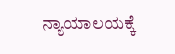ನ್ಯಾಯಾಲಯಕ್ಕೆ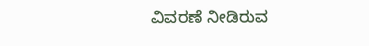ವಿವರಣೆ ನೀಡಿರುವ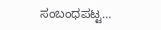ಸಂಬಂಧಪಟ್ಟ…